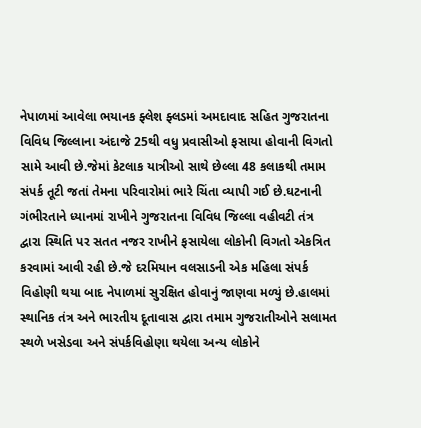નેપાળમાં આવેલા ભયાનક ફ્લેશ ફ્લડમાં અમદાવાદ સહિત ગુજરાતના વિવિધ જિલ્લાના અંદાજે 25થી વધુ પ્રવાસીઓ ફસાયા હોવાની વિગતો સામે આવી છે.જેમાં કેટલાક યાત્રીઓ સાથે છેલ્લા 48 કલાકથી તમામ સંપર્ક તૂટી જતાં તેમના પરિવારોમાં ભારે ચિંતા વ્યાપી ગઈ છે.ઘટનાની ગંભીરતાને ધ્યાનમાં રાખીને ગુજરાતના વિવિધ જિલ્લા વહીવટી તંત્ર દ્વારા સ્થિતિ પર સતત નજર રાખીને ફસાયેલા લોકોની વિગતો એકત્રિત કરવામાં આવી રહી છે.જે દરમિયાન વલસાડની એક મહિલા સંપર્ક વિહોણી થયા બાદ નેપાળમાં સુરક્ષિત હોવાનું જાણવા મળ્યું છે.હાલમાં સ્થાનિક તંત્ર અને ભારતીય દૂતાવાસ દ્વારા તમામ ગુજરાતીઓને સલામત સ્થળે ખસેડવા અને સંપર્કવિહોણા થયેલા અન્ય લોકોને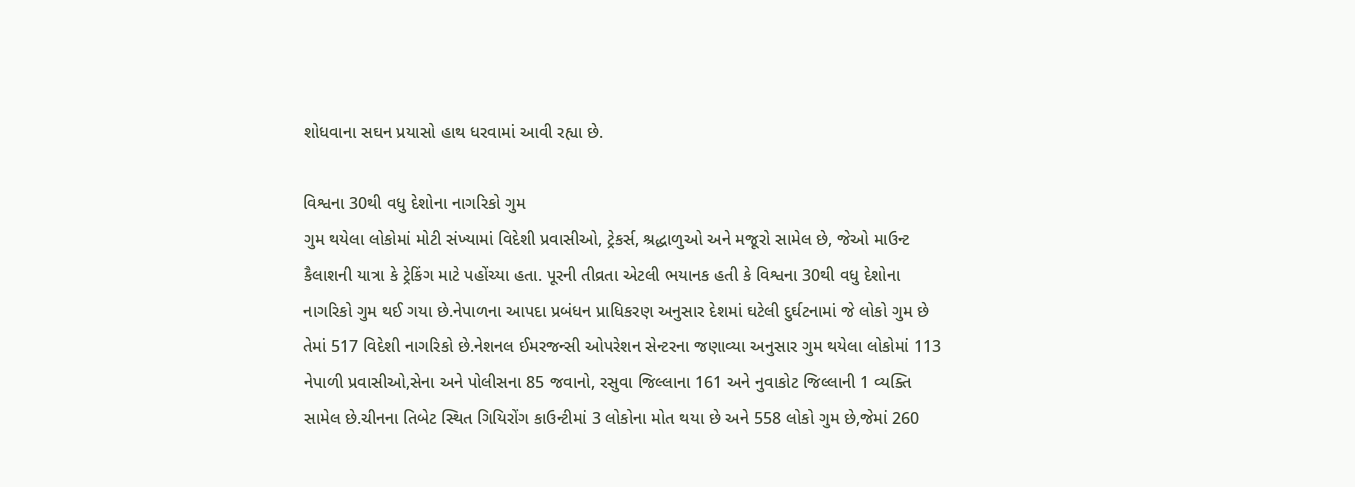શોધવાના સઘન પ્રયાસો હાથ ધરવામાં આવી રહ્યા છે.

વિશ્વના 30થી વધુ દેશોના નાગરિકો ગુમ
ગુમ થયેલા લોકોમાં મોટી સંખ્યામાં વિદેશી પ્રવાસીઓ, ટ્રેકર્સ, શ્રદ્ધાળુઓ અને મજૂરો સામેલ છે, જેઓ માઉન્ટ કૈલાશની યાત્રા કે ટ્રેકિંગ માટે પહોંચ્યા હતા. પૂરની તીવ્રતા એટલી ભયાનક હતી કે વિશ્વના 30થી વધુ દેશોના નાગરિકો ગુમ થઈ ગયા છે.નેપાળના આપદા પ્રબંધન પ્રાધિકરણ અનુસાર દેશમાં ઘટેલી દુર્ઘટનામાં જે લોકો ગુમ છે તેમાં 517 વિદેશી નાગરિકો છે.નેશનલ ઈમરજન્સી ઓપરેશન સેન્ટરના જણાવ્યા અનુસાર ગુમ થયેલા લોકોમાં 113 નેપાળી પ્રવાસીઓ,સેના અને પોલીસના 85 જવાનો, રસુવા જિલ્લાના 161 અને નુવાકોટ જિલ્લાની 1 વ્યક્તિ સામેલ છે.ચીનના તિબેટ સ્થિત ગિયિરોંગ કાઉન્ટીમાં 3 લોકોના મોત થયા છે અને 558 લોકો ગુમ છે,જેમાં 260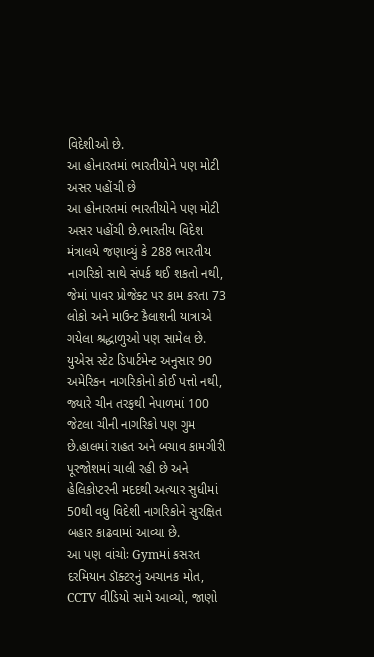વિદેશીઓ છે.
આ હોનારતમાં ભારતીયોને પણ મોટી અસર પહોંચી છે
આ હોનારતમાં ભારતીયોને પણ મોટી અસર પહોંચી છે.ભારતીય વિદેશ મંત્રાલયે જણાવ્યું કે 288 ભારતીય નાગરિકો સાથે સંપર્ક થઈ શકતો નથી, જેમાં પાવર પ્રોજેક્ટ પર કામ કરતા 73 લોકો અને માઉન્ટ કૈલાશની યાત્રાએ ગયેલા શ્રદ્ધાળુઓ પણ સામેલ છે. યુએસ સ્ટેટ ડિપાર્ટમેન્ટ અનુસાર 90 અમેરિકન નાગરિકોનો કોઈ પત્તો નથી, જ્યારે ચીન તરફથી નેપાળમાં 100 જેટલા ચીની નાગરિકો પણ ગુમ છે.હાલમાં રાહત અને બચાવ કામગીરી પૂરજોશમાં ચાલી રહી છે અને હેલિકોપ્ટરની મદદથી અત્યાર સુધીમાં 50થી વધુ વિદેશી નાગરિકોને સુરક્ષિત બહાર કાઢવામાં આવ્યા છે.
આ પણ વાંચોઃ Gymમાં કસરત દરમિયાન ડૉક્ટરનું અચાનક મોત, CCTV વીડિયો સામે આવ્યો, જાણો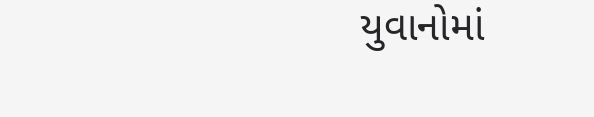યુવાનોમાં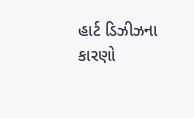હાર્ટ ડિઝીઝના કારણો